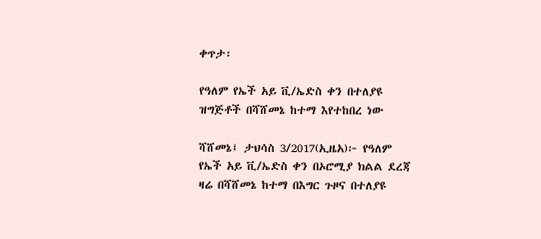ቀጥታ፡

የዓለም የኤች አይ ቪ/ኤድስ ቀን በተለያዩ ዝግጅቶች በሻሸመኔ ከተማ እየተከበረ ነው

ሻሸመኔ፤ ታህሳስ 3/2017(ኢዜአ)፦ የዓለም የኤች አይ ቪ/ኤድስ ቀን በኦሮሚያ ክልል ደረጃ ዛሬ በሻሸመኔ ከተማ በእግር ጉዞና በተለያዩ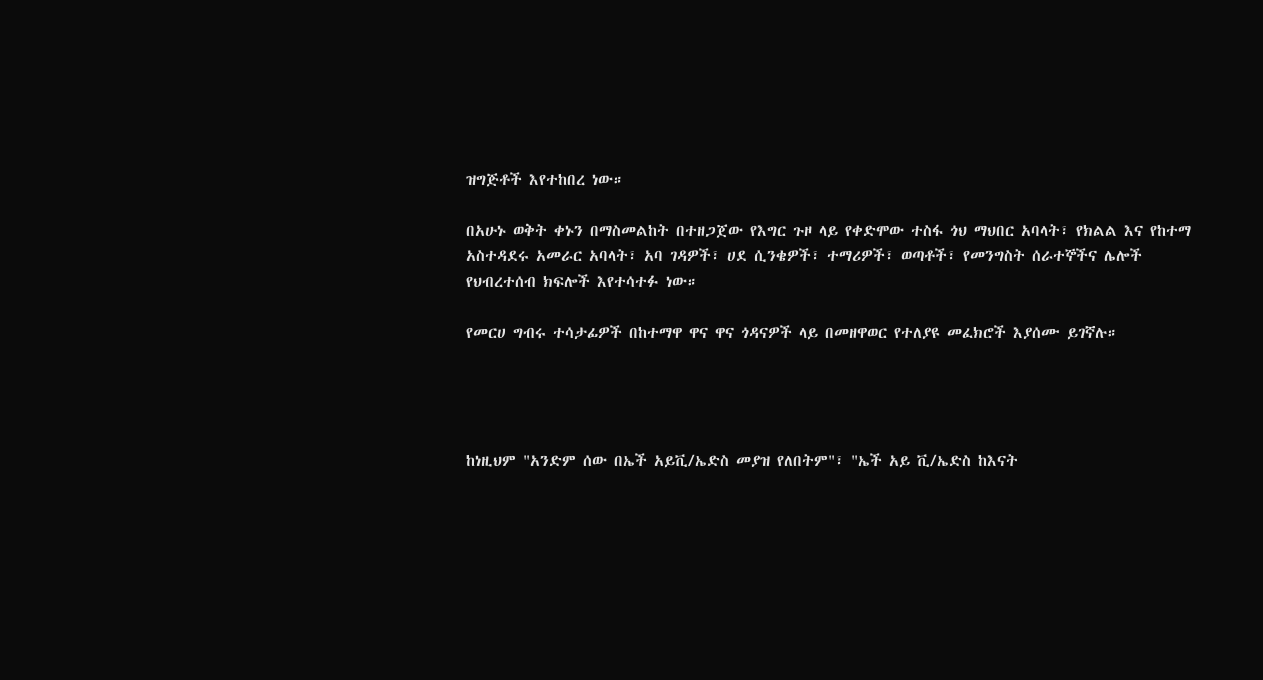ዝግጅቶች እየተከበረ ነው።

በአሁኑ ወቅት ቀኑን በማስመልከት በተዘጋጀው የእግር ጉዞ ላይ የቀድሞው ተስፋ ጎህ ማህበር አባላት፣ የክልል እና የከተማ አስተዳደሩ አመራር አባላት፣ አባ ገዳዎች፣ ሀደ ሲንቄዎች፣ ተማሪዎች፣ ወጣቶች፣ የመንግስት ሰራተኞችና ሌሎች የህብረተሰብ ክፍሎች እየተሳተፉ ነው።

የመርሀ ግብሩ ተሳታፊዎች በከተማዋ ዋና ዋና ጎዳናዎች ላይ በመዘዋወር የተለያዩ መፈክሮች እያሰሙ ይገኛሉ።




ከነዚህም "አንድም ሰው በኤች አይቪ/ኤድስ መያዝ የለበትም"፣ "ኤች አይ ቪ/ኤድስ ከእናት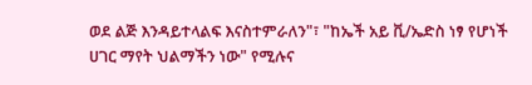ወደ ልጅ እንዳይተላልፍ እናስተምራለን"፣ "ከኤች አይ ቪ/ኤድስ ነፃ የሆነች ሀገር ማየት ህልማችን ነው" የሚሉና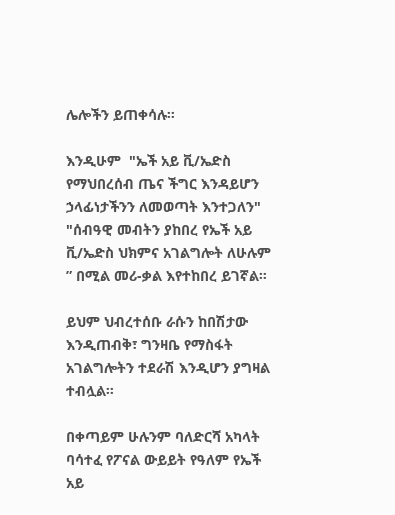ሌሎችን ይጠቀሳሉ።

እንዲሁም  "ኤች አይ ቪ/ኤድስ የማህበረሰብ ጤና ችግር እንዳይሆን ኃላፊነታችንን ለመወጣት እንተጋለን" "ሰብዓዊ መብትን ያከበረ የኤች አይ ቪ/ኤድስ ህክምና አገልግሎት ለሁሉም ” በሚል መሪ-ቃል እየተከበረ ይገኛል።

ይህም ህብረተሰቡ ራሱን ከበሽታው እንዲጠብቅ፣ ግንዛቤ የማስፋት አገልግሎትን ተደራሽ እንዲሆን ያግዛል ተብሏል።

በቀጣይም ሁሉንም ባለድርሻ አካላት ባሳተፈ የፖናል ውይይት የዓለም የኤች አይ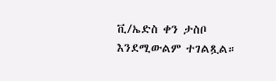ቪ/ኤድስ ቀን ታስቦ እንደሚውልም ተገልጿል።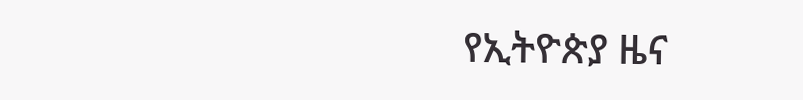የኢትዮጵያ ዜና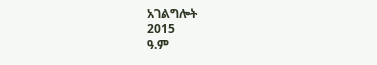አገልግሎት
2015
ዓ.ም